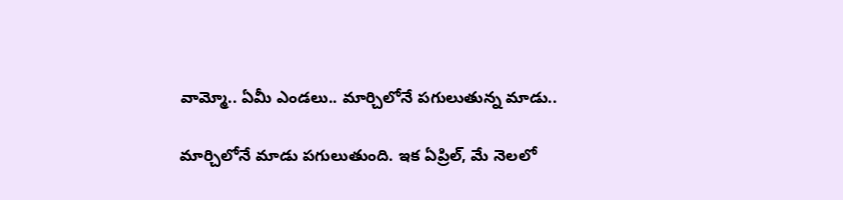వామ్మో.. ఏమీ ఎండలు.. మార్చిలోనే పగులుతున్న మాడు..

మార్చిలోనే మాడు పగులుతుంది. ఇక ఏప్రిల్, మే నెలలో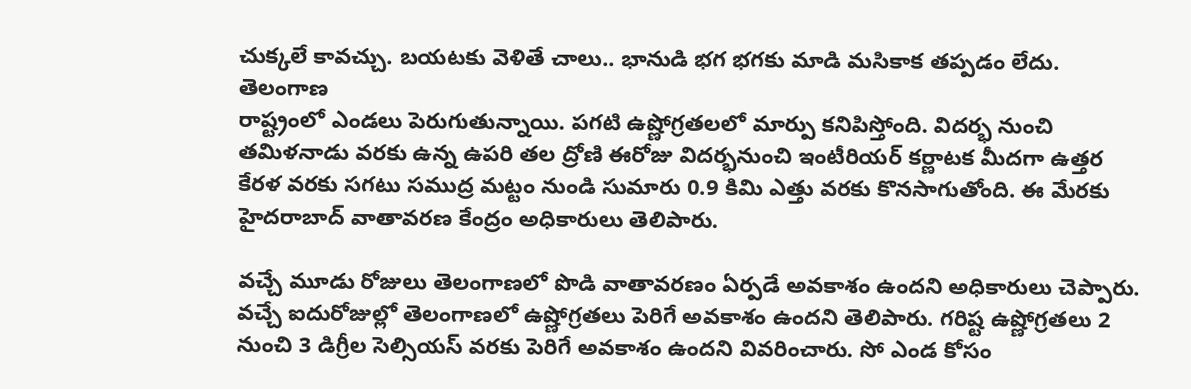చుక్కలే కావచ్చు. బయటకు వెళితే చాలు.. భానుడి భగ భగకు మాడి మసికాక తప్పడం లేదు. తెలంగాణ
రాష్ట్రంలో ఎండలు పెరుగుతున్నాయి. పగటి ఉష్ణోగ్రతలలో మార్పు కనిపిస్తోంది. విదర్భ నుంచి తమిళనాడు వరకు ఉన్న ఉపరి తల ద్రోణి ఈరోజు విదర్భనుంచి ఇంటీరియర్ కర్ణాటక మీదగా ఉత్తర కేరళ వరకు సగటు సముద్ర మట్టం నుండి సుమారు 0.9 కిమి ఎత్తు వరకు కొనసాగుతోంది. ఈ మేరకు హైదరాబాద్ వాతావరణ కేంద్రం అధికారులు తెలిపారు.

వచ్చే మూడు రోజులు తెలంగాణలో పొడి వాతావరణం ఏర్పడే అవకాశం ఉందని అధికారులు చెప్పారు. వచ్చే ఐదురోజుల్లో తెలంగాణలో ఉష్ణోగ్రతలు పెరిగే అవకాశం ఉందని తెలిపారు. గరిష్ట ఉష్ణోగ్రతలు 2 నుంచి 3 డిగ్రీల సెల్సియస్ వరకు పెరిగే అవకాశం ఉందని వివరించారు. సో ఎండ కోసం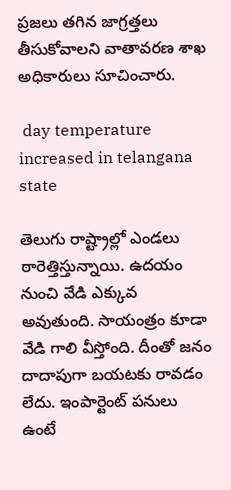ప్రజలు తగిన జాగ్రత్తలు తీసుకోవాలని వాతావరణ శాఖ అధికారులు సూచించారు.

 day temperature increased in telangana state

తెలుగు రాష్ట్రాల్లో ఎండలు ఠారెత్తిస్తున్నాయి. ఉదయం నుంచి వేడి ఎక్కువ అవుతుంది. సాయంత్రం కూడా వేడి గాలి వీస్తోంది. దీంతో జనం దాదాపుగా బయటకు రావడం లేదు. ఇంపార్టెంట్ పనులు ఉంటే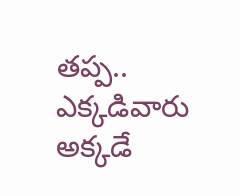తప్ప.. ఎక్కడివారు అక్కడే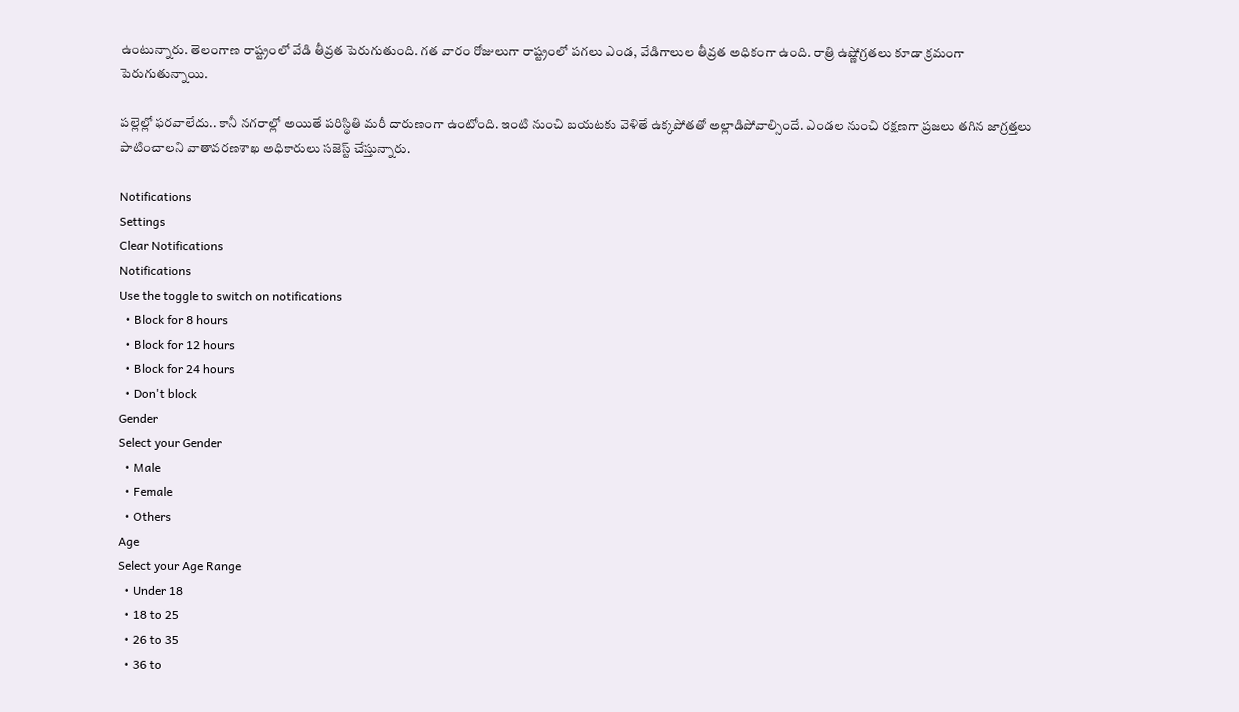ఉంటున్నారు. తెలంగాణ రాష్ట్రంలో వేడి తీవ్రత పెరుగుతుంది. గత వారం రోజులుగా రాష్ట్రంలో పగలు ఎండ, వేడిగాలుల తీవ్రత అధికంగా ఉంది. రాత్రి ఉష్ణోగ్రతలు కూడా క్రమంగా పెరుగుతున్నాయి.

పల్లెల్లో ఫరవాలేదు.. కానీ నగరాల్లో అయితే పరిస్థితి మరీ దారుణంగా ఉంటోంది. ఇంటి నుంచి బయటకు వెళితే ఉక్కపోతతో అల్లాడిపోవాల్సిందే. ఎండల నుంచి రక్షణగా ప్రజలు తగిన జాగ్రత్తలు పాటించాలని వాతావరణశాఖ అధికారులు సజెస్ట్ చేస్తున్నారు.

Notifications
Settings
Clear Notifications
Notifications
Use the toggle to switch on notifications
  • Block for 8 hours
  • Block for 12 hours
  • Block for 24 hours
  • Don't block
Gender
Select your Gender
  • Male
  • Female
  • Others
Age
Select your Age Range
  • Under 18
  • 18 to 25
  • 26 to 35
  • 36 to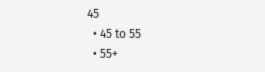45
  • 45 to 55
  • 55+